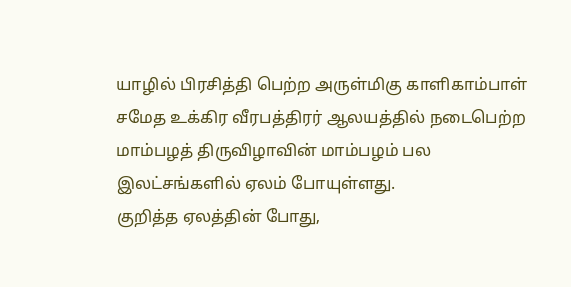யாழில் பிரசித்தி பெற்ற அருள்மிகு காளிகாம்பாள் சமேத உக்கிர வீரபத்திரர் ஆலயத்தில் நடைபெற்ற மாம்பழத் திருவிழாவின் மாம்பழம் பல இலட்சங்களில் ஏலம் போயுள்ளது.
குறித்த ஏலத்தின் போது,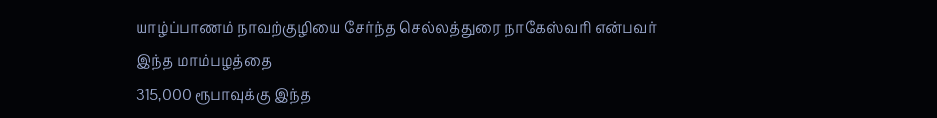யாழ்ப்பாணம் நாவற்குழியை சேர்ந்த செல்லத்துரை நாகேஸ்வரி என்பவர் இந்த மாம்பழத்தை
315,000 ரூபாவுக்கு இந்த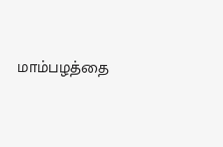மாம்பழத்தை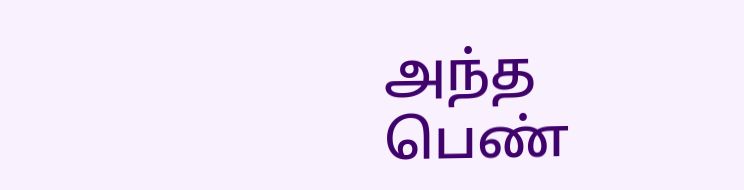அந்த பெண்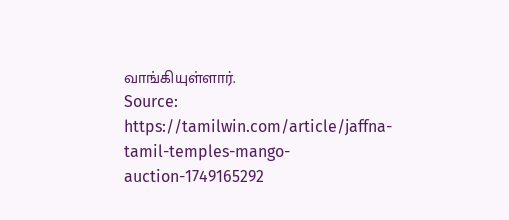வாங்கியுள்ளார்.
Source: https://tamilwin.com/article/jaffna-tamil-temples-mango-auction-1749165292